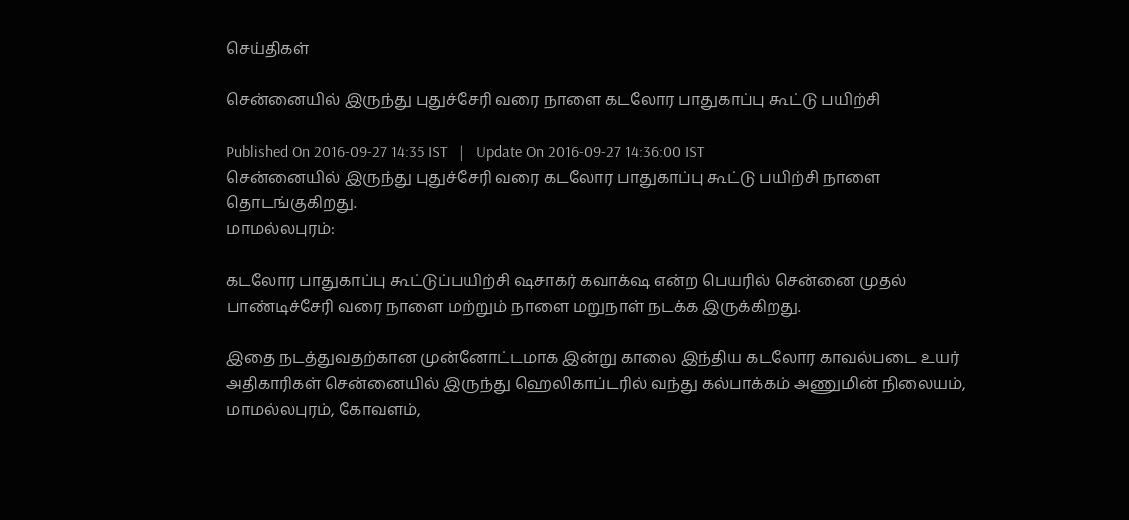செய்திகள்

சென்னையில் இருந்து புதுச்சேரி வரை நாளை கடலோர பாதுகாப்பு கூட்டு பயிற்சி

Published On 2016-09-27 14:35 IST   |   Update On 2016-09-27 14:36:00 IST
சென்னையில் இருந்து புதுச்சேரி வரை கடலோர பாதுகாப்பு கூட்டு பயிற்சி நாளை தொடங்குகிறது.
மாமல்லபுரம்:

கடலோர பாதுகாப்பு கூட்டுப்பயிற்சி ‌ஷசாகர் கவாக்‌ஷ என்ற பெயரில் சென்னை முதல் பாண்டிச்சேரி வரை நாளை மற்றும் நாளை மறுநாள் நடக்க இருக்கிறது.

இதை நடத்துவதற்கான முன்னோட்டமாக இன்று காலை இந்திய கடலோர காவல்படை உயர் அதிகாரிகள் சென்னையில் இருந்து ஹெலிகாப்டரில் வந்து கல்பாக்கம் அணுமின் நிலையம், மாமல்லபுரம், கோவளம்,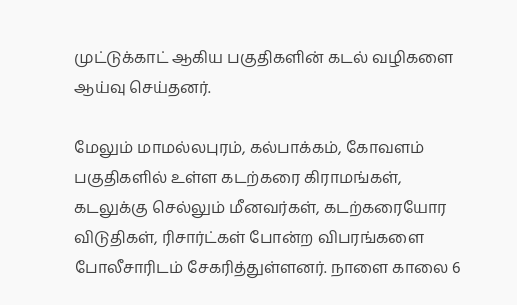முட்டுக்காட் ஆகிய பகுதிகளின் கடல் வழிகளை ஆய்வு செய்தனர்.

மேலும் மாமல்லபுரம், கல்பாக்கம், கோவளம் பகுதிகளில் உள்ள கடற்கரை கிராமங்கள், கடலுக்கு செல்லும் மீனவர்கள், கடற்கரையோர விடுதிகள், ரிசார்ட்கள் போன்ற விபரங்களை போலீசாரிடம் சேகரித்துள்ளனர். நாளை காலை 6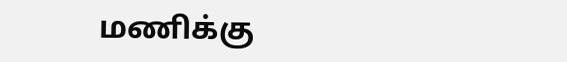மணிக்கு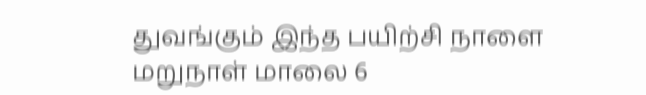துவங்கும் இந்த பயிற்சி நாளை மறுநாள் மாலை 6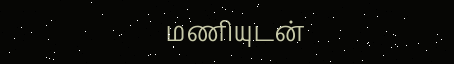மணியுடன்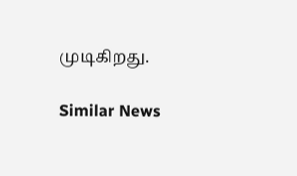முடிகிறது.

Similar News